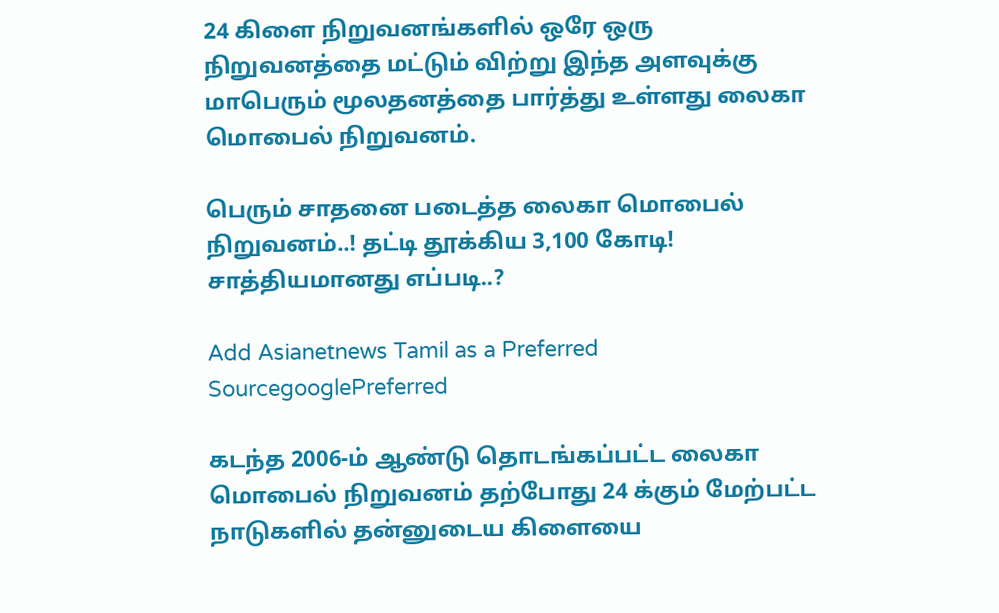24 கிளை நிறுவனங்களில் ஒரே ஒரு நிறுவனத்தை மட்டும் விற்று இந்த அளவுக்கு மாபெரும் மூலதனத்தை பார்த்து உள்ளது லைகா மொபைல் நிறுவனம்.

பெரும் சாதனை படைத்த லைகா மொபைல் நிறுவனம்..! தட்டி தூக்கிய 3,100 கோடி! சாத்தியமானது எப்படி..?

Add Asianetnews Tamil as a Preferred SourcegooglePreferred

கடந்த 2006-ம் ஆண்டு தொடங்கப்பட்ட லைகா மொபைல் நிறுவனம் தற்போது 24 க்கும் மேற்பட்ட நாடுகளில் தன்னுடைய கிளையை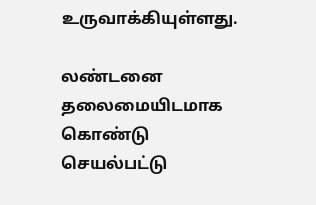உருவாக்கியுள்ளது.

லண்டனை தலைமையிடமாக கொண்டு செயல்பட்டு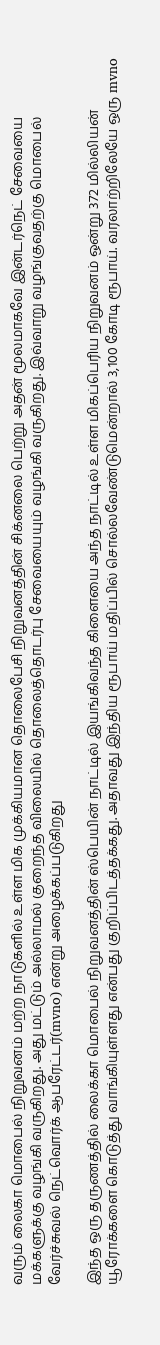வரும் லைகா மொபைல் நிறுவனம் மற்ற நாடுகளில் உள்ள மிக முக்கியமான தொலைபேசி நிறுவனத்தின் சிக்னலை பெற்று அதன் மூலமாகவே இன்டர்நெட் சேவையை மக்களுக்கு வழங்கி வருகிறது. அது மட்டும் அல்லாமல் குறைந்த விலையில் தொலைத்தொடர்பு சேவையையும் வழங்கி வருகிறது. இவ்வாறு வழங்குவதற்கு மொபைல் வேர்ச்சுவல் நெட்வொர்க் ஆபரேட்டர்(mvno) என்று அழைக்கப்படுகிறது

இந்த ஒரு தருணத்தில் லைக்கா மொபைல் நிறுவனத்தின் ஸ்பெயின் நாட்டில் இயங்கிவந்த கிளையை அந்த நாட்டில் உள்ள மிகப்பெரிய நிறுவனம் ஒன்று 372 மில்லியன் யூரோக்களை கொடுத்து வாங்கியுள்ளது என்பது குறிப்பிடத்தக்கது. அதாவது இந்திய ரூபாய் மதிப்பில் சொல்லவேண்டுமென்றால் 3,100 கோடி ரூபாய். வரலாற்றிலேயே ஒரு mvno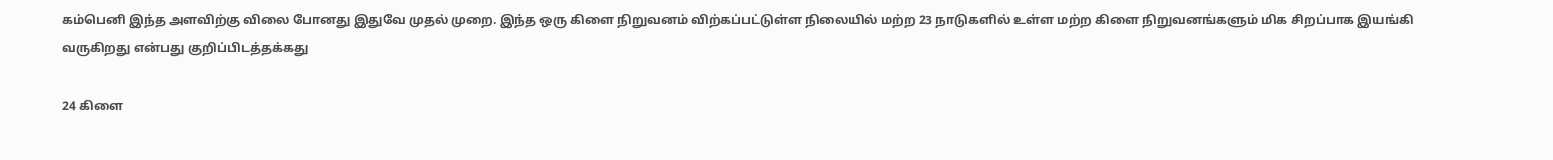கம்பெனி இந்த அளவிற்கு விலை போனது இதுவே முதல் முறை. இந்த ஒரு கிளை நிறுவனம் விற்கப்பட்டுள்ள நிலையில் மற்ற 23 நாடுகளில் உள்ள மற்ற கிளை நிறுவனங்களும் மிக சிறப்பாக இயங்கி வருகிறது என்பது குறிப்பிடத்தக்கது

24 கிளை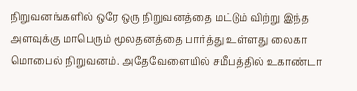நிறுவனங்களில் ஒரே ஒரு நிறுவனத்தை மட்டும் விற்று இந்த அளவுக்கு மாபெரும் மூலதனத்தை பார்த்து உள்ளது லைகா மொபைல் நிறுவனம். அதேவேளையில் சமீபத்தில் உகாண்டா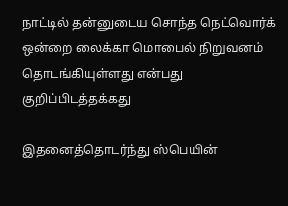நாட்டில் தன்னுடைய சொந்த நெட்வொர்க் ஒன்றை லைக்கா மொபைல் நிறுவனம் தொடங்கியுள்ளது என்பது குறிப்பிடத்தக்கது

இதனைத்தொடர்ந்து ஸ்பெயின்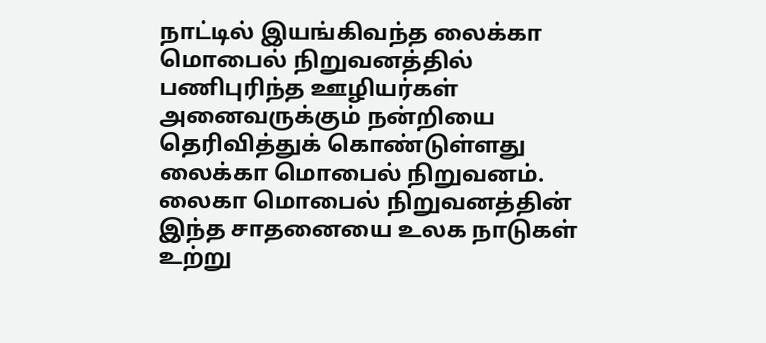நாட்டில் இயங்கிவந்த லைக்கா மொபைல் நிறுவனத்தில் பணிபுரிந்த ஊழியர்கள் அனைவருக்கும் நன்றியை தெரிவித்துக் கொண்டுள்ளது லைக்கா மொபைல் நிறுவனம். லைகா மொபைல் நிறுவனத்தின் இந்த சாதனையை உலக நாடுகள் உற்று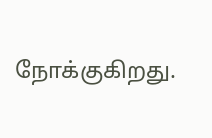நோக்குகிறது.